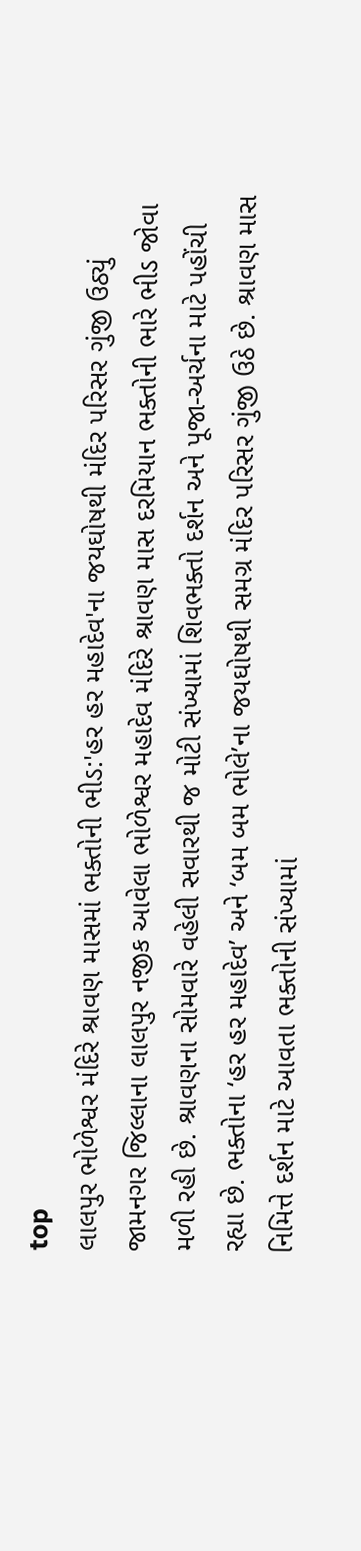top
લાલપુર ભોળેશ્વર મંદિરે શ્રાવણ માસમાં ભક્તોની ભીડ:'હર હર મહાદેવ'ના જયઘોષથી મંદિર પરિસર ગુંજી ઉઠ્યું
જામનગર જિલ્લાના લાલપુર નજીક આવેલા ભોળેશ્વર મહાદેવ મંદિરે શ્રાવણ માસ દરમિયાન ભક્તોની ભારે ભીડ જોવા મળી રહી છે. શ્રાવણના સોમવારે વહેલી સવારથી જ મોટી સંખ્યામાં શિવભક્તો દર્શન અને પૂજા-અર્ચના માટે પહોંચી રહ્યા છે. ભક્તોના ‘હર હર મહાદેવ’ અને ‘બમ બમ ભોલે’ના જયઘોષથી સમગ્ર મંદિર પરિસર ગુંજી ઉઠે છે. શ્રાવણ માસ નિમિત્તે દર્શન માટે આવતા ભક્તોની સંખ્યામાં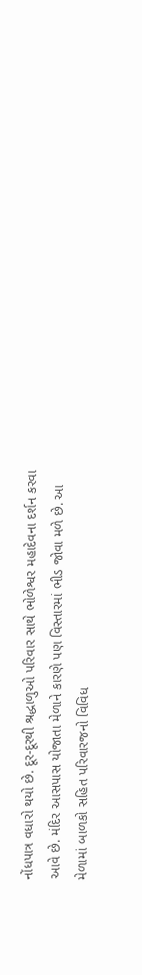નોંધપાત્ર વધારો થયો છે. દૂર-દૂરથી શ્રદ્ધાળુઓ પરિવાર સાથે ભોળેશ્વર મહાદેવના દર્શન કરવા આવે છે. મંદિર આસપાસ યોજાતા મેળાને કારણે પણ વિસ્તારમાં ભીડ જોવા મળે છે. આ મેળામાં બાળકો સહિત પરિવારજનો વિવિધ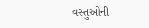વસ્તુઓની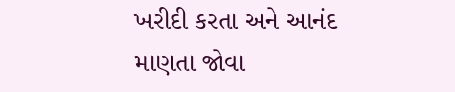ખરીદી કરતા અને આનંદ માણતા જોવા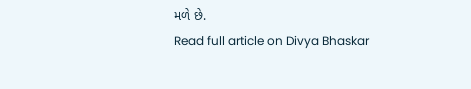મળે છે.
Read full article on Divya Bhaskar